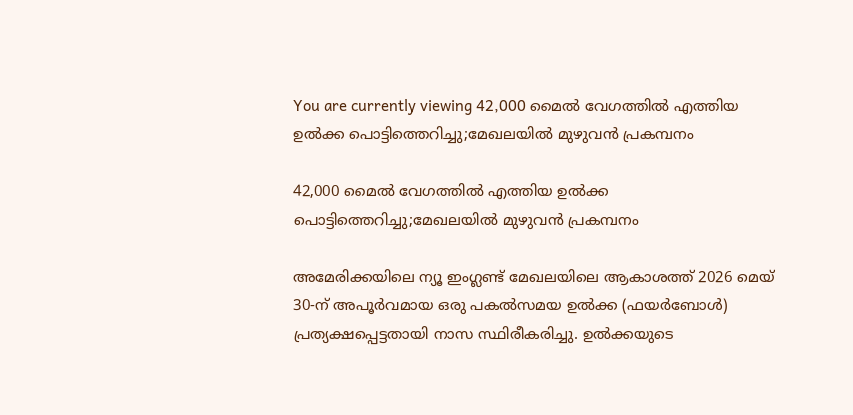You are currently viewing 42,000 മൈൽ വേഗത്തിൽ എത്തിയ ഉൽക്ക പൊട്ടിത്തെറിച്ചു;മേഖലയിൽ മുഴുവൻ പ്രകമ്പനം

42,000 മൈൽ വേഗത്തിൽ എത്തിയ ഉൽക്ക പൊട്ടിത്തെറിച്ചു;മേഖലയിൽ മുഴുവൻ പ്രകമ്പനം

അമേരിക്കയിലെ ന്യൂ ഇംഗ്ലണ്ട് മേഖലയിലെ ആകാശത്ത് 2026 മെയ് 30-ന് അപൂർവമായ ഒരു പകൽസമയ ഉൽക്ക (ഫയർബോൾ) പ്രത്യക്ഷപ്പെട്ടതായി നാസ സ്ഥിരീകരിച്ചു. ഉൽക്കയുടെ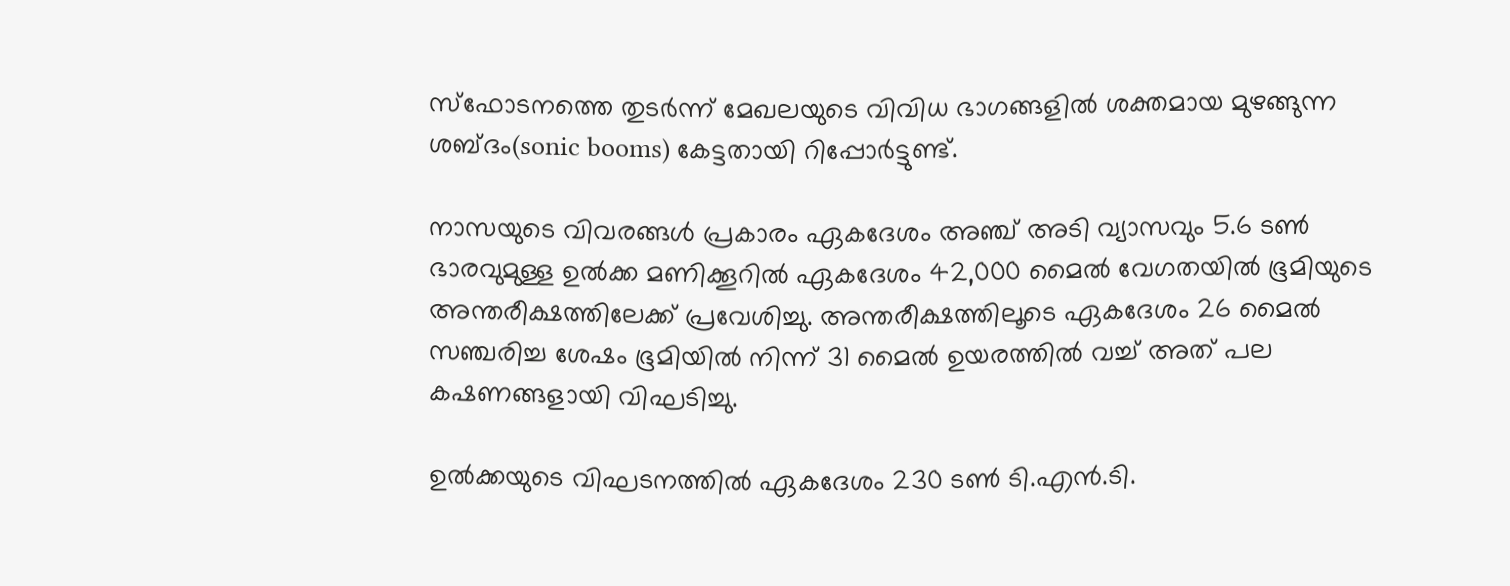സ്ഫോടനത്തെ തുടർന്ന് മേഖലയുടെ വിവിധ ഭാഗങ്ങളിൽ ശക്തമായ മുഴങ്ങുന്ന ശബ്ദം(sonic booms) കേട്ടതായി റിപ്പോർട്ടുണ്ട്.

നാസയുടെ വിവരങ്ങൾ പ്രകാരം ഏകദേശം അഞ്ച് അടി വ്യാസവും 5.6 ടൺ ഭാരവുമുള്ള ഉൽക്ക മണിക്കൂറിൽ ഏകദേശം 42,000 മൈൽ വേഗതയിൽ ഭൂമിയുടെ അന്തരീക്ഷത്തിലേക്ക് പ്രവേശിച്ചു. അന്തരീക്ഷത്തിലൂടെ ഏകദേശം 26 മൈൽ സഞ്ചരിച്ച ശേഷം ഭൂമിയിൽ നിന്ന് 31 മൈൽ ഉയരത്തിൽ വച്ച് അത് പല കഷണങ്ങളായി വിഘടിച്ചു.

ഉൽക്കയുടെ വിഘടനത്തിൽ ഏകദേശം 230 ടൺ ടി.എൻ.ടി.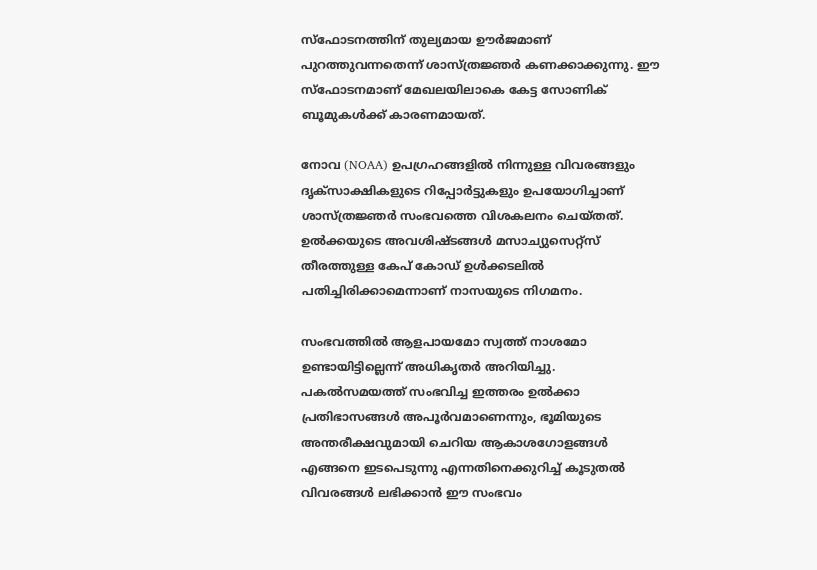സ്ഫോടനത്തിന് തുല്യമായ ഊർജമാണ് പുറത്തുവന്നതെന്ന് ശാസ്ത്രജ്ഞർ കണക്കാക്കുന്നു. ഈ സ്ഫോടനമാണ് മേഖലയിലാകെ കേട്ട സോണിക് ബൂമുകൾക്ക് കാരണമായത്.

നോവ (NOAA) ഉപഗ്രഹങ്ങളിൽ നിന്നുള്ള വിവരങ്ങളും ദൃക്സാക്ഷികളുടെ റിപ്പോർട്ടുകളും ഉപയോഗിച്ചാണ് ശാസ്ത്രജ്ഞർ സംഭവത്തെ വിശകലനം ചെയ്തത്. ഉൽക്കയുടെ അവശിഷ്ടങ്ങൾ മസാച്യുസെറ്റ്സ് തീരത്തുള്ള കേപ് കോഡ് ഉൾക്കടലിൽ പതിച്ചിരിക്കാമെന്നാണ് നാസയുടെ നിഗമനം.

സംഭവത്തിൽ ആളപായമോ സ്വത്ത് നാശമോ ഉണ്ടായിട്ടില്ലെന്ന് അധികൃതർ അറിയിച്ചു. പകൽസമയത്ത് സംഭവിച്ച ഇത്തരം ഉൽക്കാ പ്രതിഭാസങ്ങൾ അപൂർവമാണെന്നും, ഭൂമിയുടെ അന്തരീക്ഷവുമായി ചെറിയ ആകാശഗോളങ്ങൾ എങ്ങനെ ഇടപെടുന്നു എന്നതിനെക്കുറിച്ച് കൂടുതൽ വിവരങ്ങൾ ലഭിക്കാൻ ഈ സംഭവം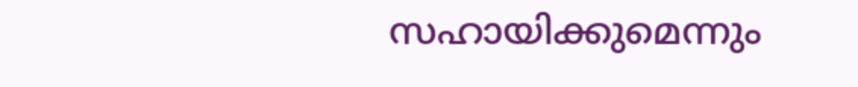സഹായിക്കുമെന്നും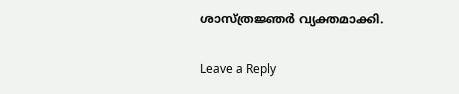ശാസ്ത്രജ്ഞർ വ്യക്തമാക്കി.

Leave a Reply